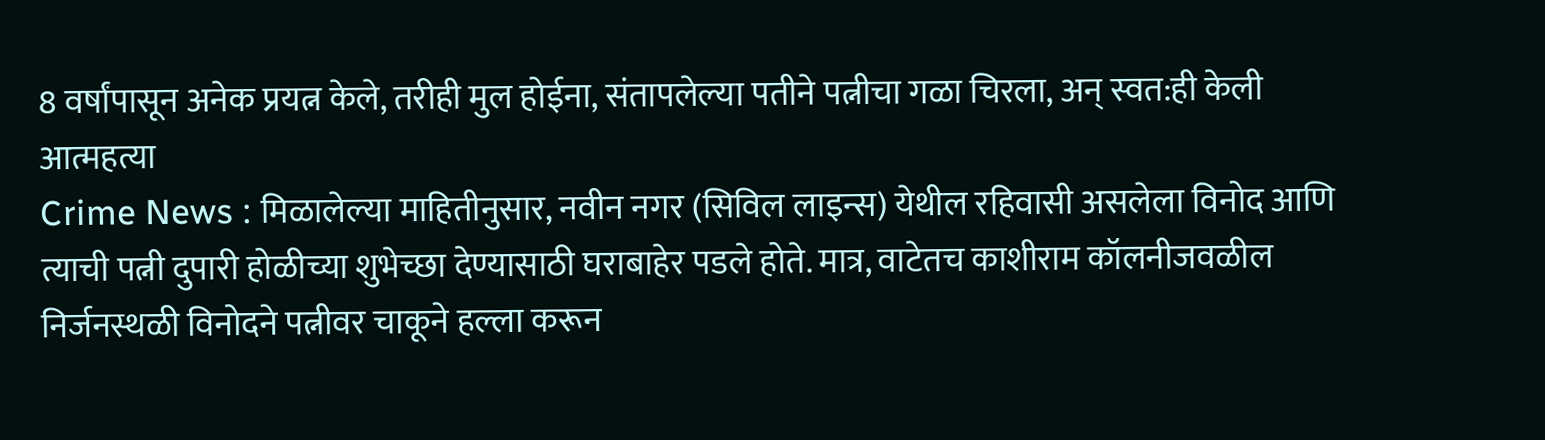8 वर्षांपासून अनेक प्रयत्न केले, तरीही मुल होईना, संतापलेल्या पतीने पत्नीचा गळा चिरला, अन् स्वत:ही केली आत्महत्या
Crime News : मिळालेल्या माहितीनुसार, नवीन नगर (सिविल लाइन्स) येथील रहिवासी असलेला विनोद आणि त्याची पत्नी दुपारी होळीच्या शुभेच्छा देण्यासाठी घराबाहेर पडले होते. मात्र, वाटेतच काशीराम कॉलनीजवळील निर्जनस्थळी विनोदने पत्नीवर चाकूने हल्ला करून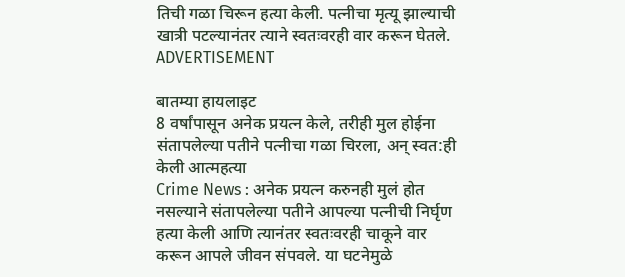तिची गळा चिरून हत्या केली. पत्नीचा मृत्यू झाल्याची खात्री पटल्यानंतर त्याने स्वतःवरही वार करून घेतले.
ADVERTISEMENT

बातम्या हायलाइट
8 वर्षांपासून अनेक प्रयत्न केले, तरीही मुल होईना
संतापलेल्या पतीने पत्नीचा गळा चिरला, अन् स्वत:ही केली आत्महत्या
Crime News : अनेक प्रयत्न करुनही मुलं होत नसल्याने संतापलेल्या पतीने आपल्या पत्नीची निर्घृण हत्या केली आणि त्यानंतर स्वतःवरही चाकूने वार करून आपले जीवन संपवले. या घटनेमुळे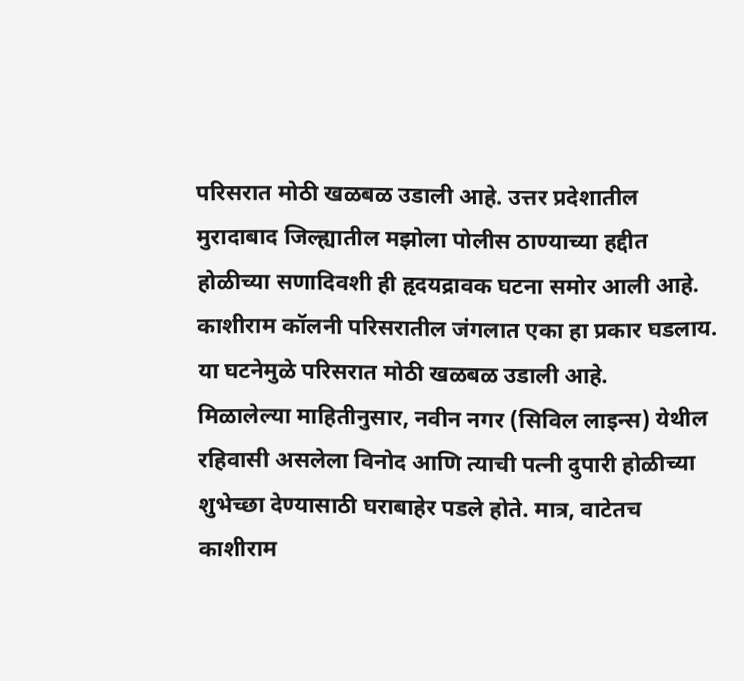परिसरात मोठी खळबळ उडाली आहे. उत्तर प्रदेशातील मुरादाबाद जिल्ह्यातील मझोला पोलीस ठाण्याच्या हद्दीत होळीच्या सणादिवशी ही हृदयद्रावक घटना समोर आली आहे. काशीराम कॉलनी परिसरातील जंगलात एका हा प्रकार घडलाय. या घटनेमुळे परिसरात मोठी खळबळ उडाली आहे.
मिळालेल्या माहितीनुसार, नवीन नगर (सिविल लाइन्स) येथील रहिवासी असलेला विनोद आणि त्याची पत्नी दुपारी होळीच्या शुभेच्छा देण्यासाठी घराबाहेर पडले होते. मात्र, वाटेतच काशीराम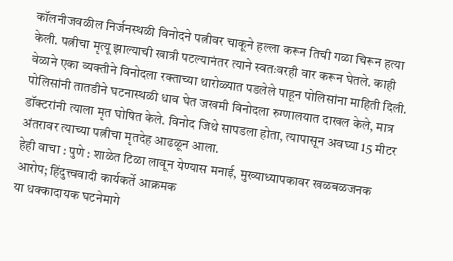कॉलनीजवळील निर्जनस्थळी विनोदने पत्नीवर चाकूने हल्ला करून तिची गळा चिरून हत्या केली. पत्नीचा मृत्यू झाल्याची खात्री पटल्यानंतर त्याने स्वतःवरही वार करून घेतले. काही वेळाने एका व्यक्तीने विनोदला रक्ताच्या थारोळ्यात पडलेले पाहून पोलिसांना माहिती दिली. पोलिसांनी तातडीने घटनास्थळी धाव घेत जखमी विनोदला रुग्णालयात दाखल केले, मात्र डॉक्टरांनी त्याला मृत घोषित केले. विनोद जिथे सापडला होता, त्यापासून अवघ्या 15 मीटर अंतरावर त्याच्या पत्नीचा मृतदेह आढळून आला.
हेही वाचा : पुणे : शाळेत टिळा लावून येण्यास मनाई, मुख्याध्यापकावर खळबळजनक आरोप; हिंदुत्त्ववादी कार्यकर्ते आक्रमक
या धक्कादायक घटनेमागे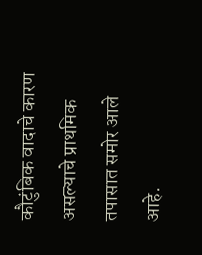कौटुंबिक वादाचे कारण असल्याचे प्राथमिक तपासात समोर आले आहे.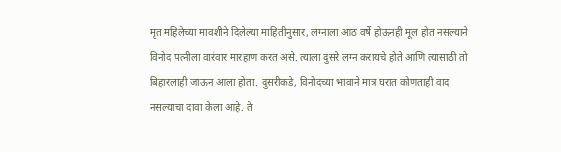मृत महिलेच्या मावशीने दिलेल्या माहितीनुसार, लग्नाला आठ वर्षे होऊनही मूल होत नसल्याने विनोद पत्नीला वारंवार मारहाण करत असे. त्याला दुसरे लग्न करायचे होते आणि त्यासाठी तो बिहारलाही जाऊन आला होता. दुसरीकडे, विनोदच्या भावाने मात्र घरात कोणताही वाद नसल्याचा दावा केला आहे. ते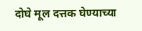दोघे मूल दत्तक घेण्याच्या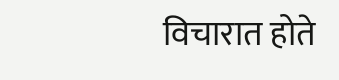विचारात होते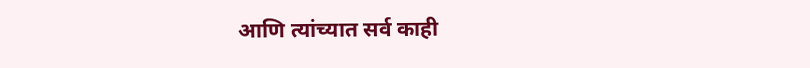आणि त्यांच्यात सर्व काही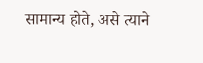सामान्य होते, असे त्याने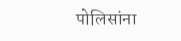पोलिसांना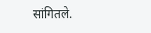सांगितले.